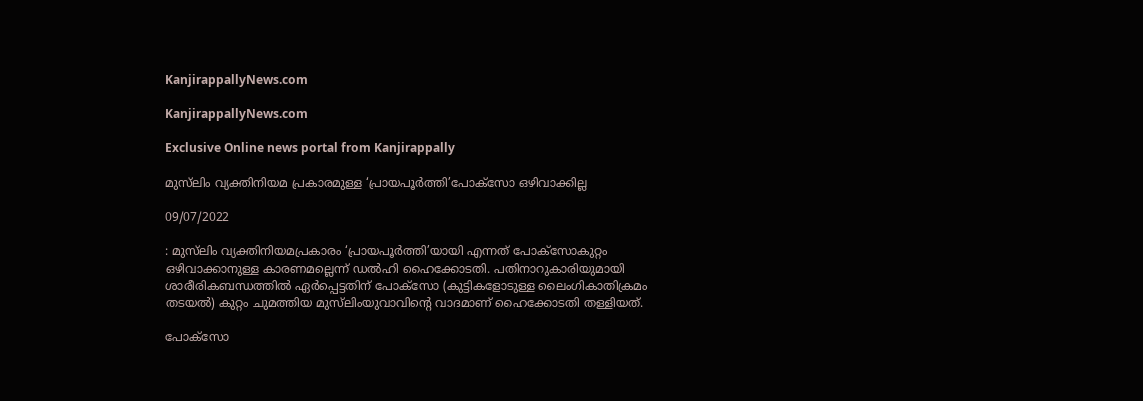KanjirappallyNews.com

KanjirappallyNews.com

Exclusive Online news portal from Kanjirappally

മുസ്‌ലിം വ്യക്തിനിയമ പ്രകാരമുള്ള ‘പ്രായപൂർത്തി’പോക്സോ ഒഴിവാക്കില്ല

09/07/2022

: മുസ്‌ലിം വ്യക്തിനിയമപ്രകാരം ‘പ്രായപൂർത്തി’യായി എന്നത് പോക്സോകുറ്റം ഒഴിവാക്കാനുള്ള കാരണമല്ലെന്ന് ഡൽഹി ഹൈക്കോടതി. പതിനാറുകാരിയുമായി ശാരീരികബന്ധത്തിൽ ഏർപ്പെട്ടതിന് പോക്സോ (കുട്ടികളോടുള്ള ലൈംഗികാതിക്രമം തടയൽ) കുറ്റം ചുമത്തിയ മുസ്‌ലിംയുവാവിന്റെ വാദമാണ് ഹൈക്കോടതി തള്ളിയത്.

പോക്സോ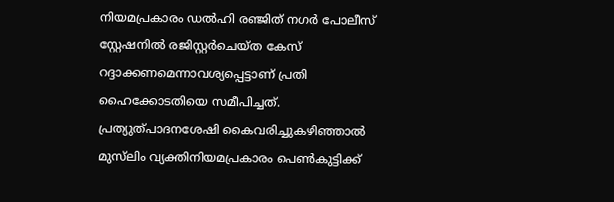നിയമപ്രകാരം ഡൽഹി രഞ്ജിത് നഗർ പോലീസ് സ്റ്റേഷനിൽ രജിസ്റ്റർചെയ്ത കേസ് റദ്ദാക്കണമെന്നാവശ്യപ്പെട്ടാണ് പ്രതി ഹൈക്കോടതിയെ സമീപിച്ചത്. പ്രത്യുത്പാദനശേഷി കൈവരിച്ചുകഴിഞ്ഞാൽ മുസ്‌ലിം വ്യക്തിനിയമപ്രകാരം പെൺകുട്ടിക്ക്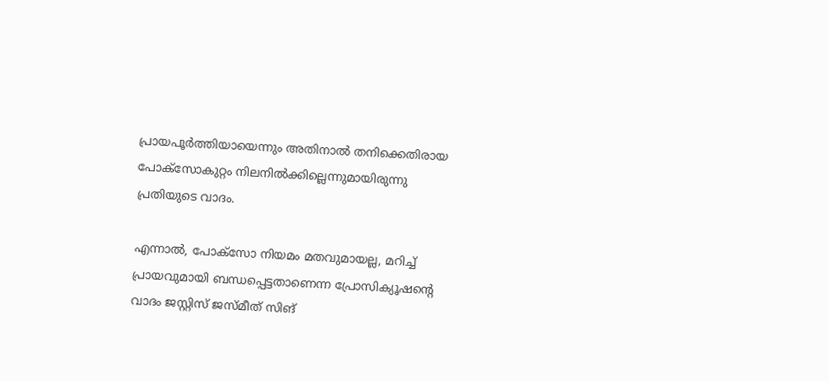പ്രായപൂർത്തിയായെന്നും അതിനാൽ തനിക്കെതിരായ പോക്സോകുറ്റം നിലനിൽക്കില്ലെന്നുമായിരുന്നു പ്രതിയുടെ വാദം.

എന്നാൽ, പോക്സോ നിയമം മതവുമായല്ല, മറിച്ച് പ്രായവുമായി ബന്ധപ്പെട്ടതാണെന്ന പ്രോസിക്യൂഷന്റെ വാദം ജസ്റ്റിസ് ജസ്മീത് സിങ്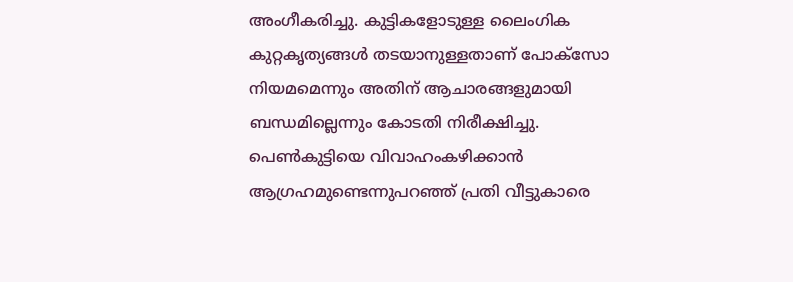അംഗീകരിച്ചു. കുട്ടികളോടുള്ള ലൈംഗിക കുറ്റകൃത്യങ്ങൾ തടയാനുള്ളതാണ് പോക്സോ നിയമമെന്നും അതിന് ആചാരങ്ങളുമായി ബന്ധമില്ലെന്നും കോടതി നിരീക്ഷിച്ചു. പെൺകുട്ടിയെ വിവാഹംകഴിക്കാൻ ആഗ്രഹമുണ്ടെന്നുപറഞ്ഞ് പ്രതി വീട്ടുകാരെ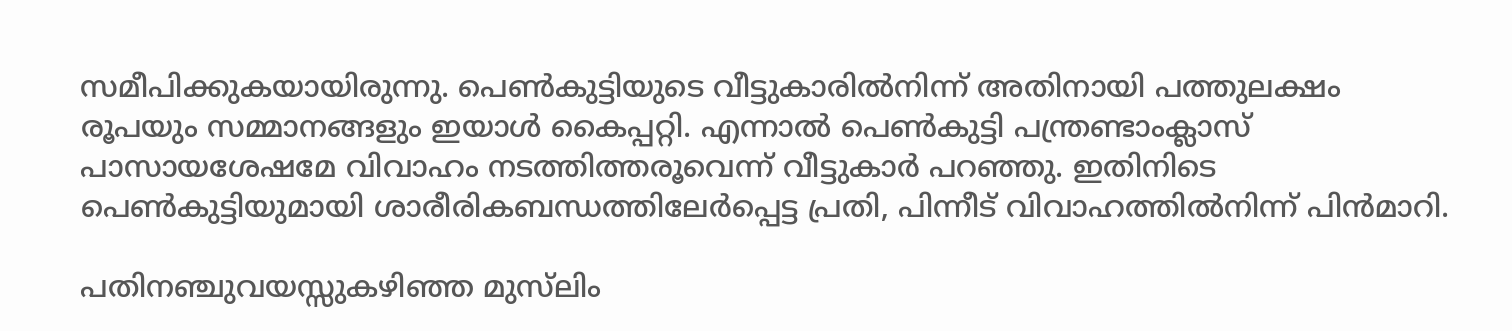സമീപിക്കുകയായിരുന്നു. പെൺകുട്ടിയുടെ വീട്ടുകാരിൽനിന്ന് അതിനായി പത്തുലക്ഷം രൂപയും സമ്മാനങ്ങളും ഇയാൾ കൈപ്പറ്റി. എന്നാൽ പെൺകുട്ടി പന്ത്രണ്ടാംക്ലാസ് പാസായശേഷമേ വിവാഹം നടത്തിത്തരൂവെന്ന് വീട്ടുകാർ പറഞ്ഞു. ഇതിനിടെ പെൺകുട്ടിയുമായി ശാരീരികബന്ധത്തിലേർപ്പെട്ട പ്രതി, പിന്നീട് വിവാഹത്തിൽനിന്ന് പിൻമാറി.

പതിനഞ്ചുവയസ്സുകഴിഞ്ഞ മുസ്‍ലിം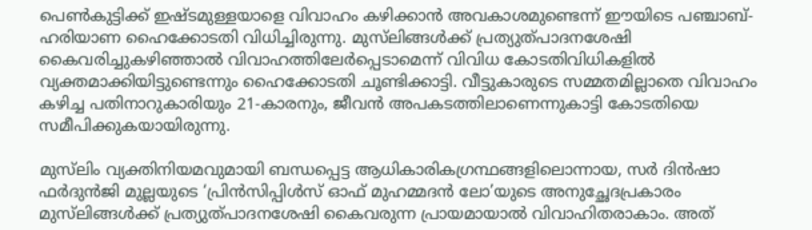പെൺകുട്ടിക്ക് ഇഷ്ടമുള്ളയാളെ വിവാഹം കഴിക്കാൻ അവകാശമുണ്ടെന്ന് ഈയിടെ പഞ്ചാബ്-ഹരിയാണ ഹൈക്കോടതി വിധിച്ചിരുന്നു. മുസ്‍ലിങ്ങൾക്ക് പ്രത്യുത്പാദനശേഷി കൈവരിച്ചുകഴിഞ്ഞാൽ വിവാഹത്തിലേർപ്പെടാമെന്ന് വിവിധ കോടതിവിധികളിൽ വ്യക്തമാക്കിയിട്ടുണ്ടെന്നും ഹൈക്കോടതി ചൂണ്ടിക്കാട്ടി. വീട്ടുകാരുടെ സമ്മതമില്ലാതെ വിവാഹം കഴിച്ച പതിനാറുകാരിയും 21-കാരനും, ജീവൻ അപകടത്തിലാണെന്നുകാട്ടി കോടതിയെ സമീപിക്കുകയായിരുന്നു.

മുസ്‍ലിം വ്യക്തിനിയമവുമായി ബന്ധപ്പെട്ട ആധികാരികഗ്രന്ഥങ്ങളിലൊന്നായ, സർ ദിൻഷാ ഫർദുൻജി മുല്ലയുടെ ‘പ്രിൻസിപ്പിൾസ് ഓഫ് മുഹമ്മദൻ ലോ’യുടെ അനുച്ഛേദപ്രകാരം മുസ്‍ലിങ്ങൾക്ക് പ്രത്യുത്പാദനശേഷി കൈവരുന്ന പ്രായമായാൽ വിവാഹിതരാകാം. അത്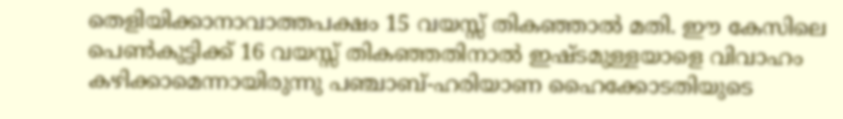തെളിയിക്കാനാവാത്തപക്ഷം 15 വയസ്സ് തികഞ്ഞാൽ മതി. ഈ കേസിലെ പെൺകുട്ടിക്ക് 16 വയസ്സ് തികഞ്ഞതിനാൽ ഇഷ്ടമുള്ളയാളെ വിവാഹം കഴിക്കാമെന്നായിരുന്നു പഞ്ചാബ്-ഹരിയാണ ഹൈക്കോടതിയുടെ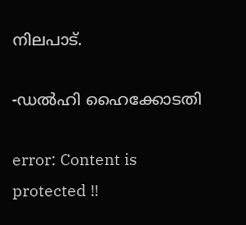നിലപാട്.

-ഡൽഹി ഹൈക്കോടതി

error: Content is protected !!